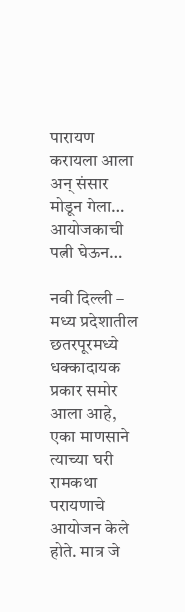पारायण करायला आला अन् संसार मोडून गेला… आयोजकाची पत्नी घेऊन…

नवी दिल्ली – मध्य प्रदेशातील छतरपूरमध्ये धक्कादायक प्रकार समोर आला आहे, एका माणसाने त्याच्या घरी रामकथा परायणाचे आयोजन केले होते. मात्र जे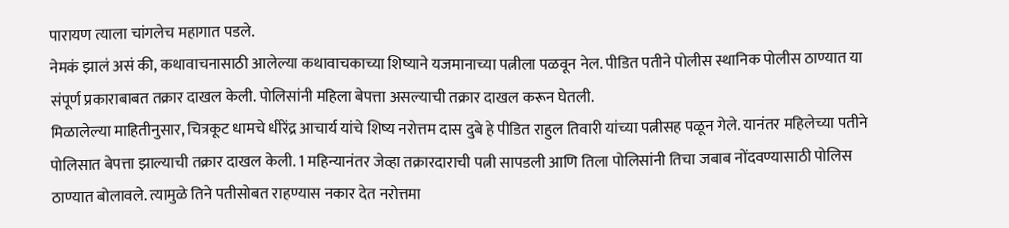पारायण त्याला चांगलेच महागात पडले.
नेमकं झालं असं की, कथावाचनासाठी आलेल्या कथावाचकाच्या शिष्याने यजमानाच्या पत्नीला पळवून नेल. पीडित पतीने पोलीस स्थानिक पोलीस ठाण्यात या संपूर्ण प्रकाराबाबत तक्रार दाखल केली. पोलिसांनी महिला बेपत्ता असल्याची तक्रार दाखल करून घेतली.
मिळालेल्या माहितीनुसार, चित्रकूट धामचे धीरेंद्र आचार्य यांचे शिष्य नरोत्तम दास दुबे हे पीडित राहुल तिवारी यांच्या पत्नीसह पळून गेले. यानंतर महिलेच्या पतीने पोलिसात बेपत्ता झाल्याची तक्रार दाखल केली. 1 महिन्यानंतर जेव्हा तक्रारदाराची पत्नी सापडली आणि तिला पोलिसांनी तिचा जबाब नोंदवण्यासाठी पोलिस ठाण्यात बोलावले. त्यामुळे तिने पतीसोबत राहण्यास नकार देत नरोत्तमा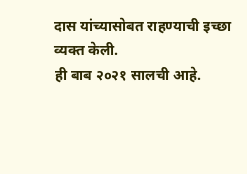दास यांच्यासोबत राहण्याची इच्छा व्यक्त केली.
ही बाब २०२१ सालची आहे.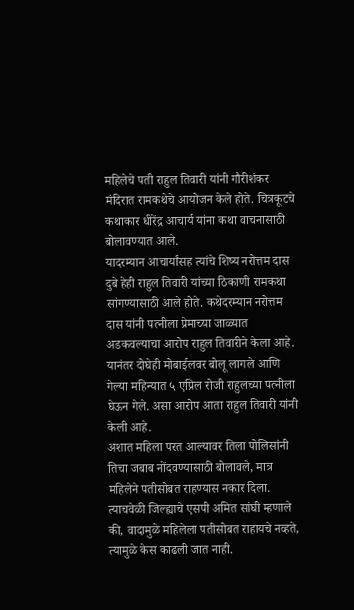महिलेचे पती राहुल तिवारी यांनी गौरीशंकर मंदिरात रामकथेचे आयोजन केले होते. चित्रकूटचे कथाकार धीरेंद्र आचार्य यांना कथा वाचनासाठी बोलावण्यात आले.
यादरम्यान आचार्यांसह त्यांचे शिष्य नरोत्तम दास दुबे हेही राहुल तिवारी यांच्या ठिकाणी रामकथा सांगण्यासाठी आले होते. कथेदरम्यान नरोत्तम दास यांनी पत्नीला प्रेमाच्या जाळ्यात अडकवल्याचा आरोप राहुल तिवारीने केला आहे. यानंतर दोघेही मोबाईलवर बोलू लागले आणि गेल्या महिन्यात ५ एप्रिल रोजी राहुलच्या पत्नीला घेऊन गेले. असा आरोप आता राहुल तिवारी यांनी केली आहे.
अशात महिला परत आल्यावर तिला पोलिसांनी तिचा जबाब नोंदवण्यासाठी बोलावले, मात्र महिलेने पतीसोबत राहण्यास नकार दिला. त्याचवेळी जिल्ह्याचे एसपी अमित सांघी म्हणाले की, वादामुळे महिलेला पतीसोबत राहायचे नव्हते, त्यामुळे केस काढली जात नाही.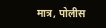मात्र, पोलीस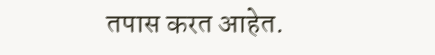तपास करत आहेत.